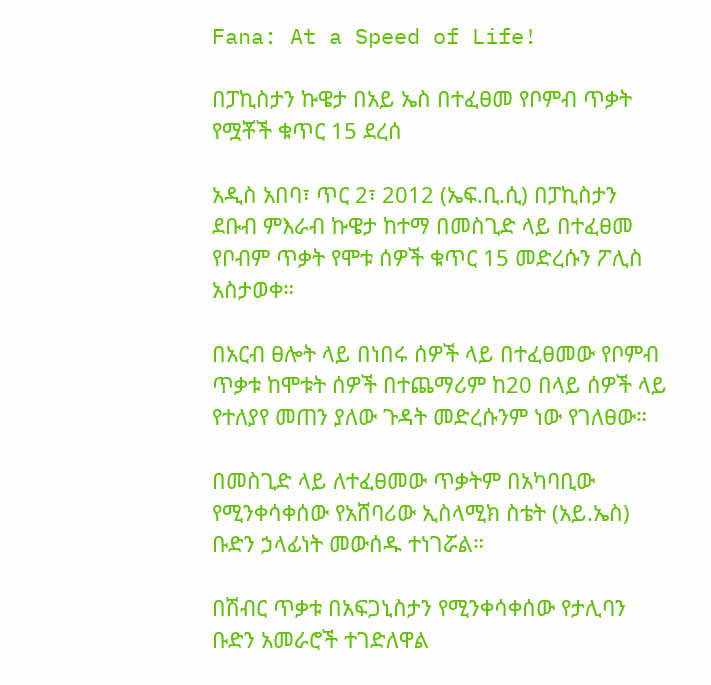Fana: At a Speed of Life!

በፓኪስታን ኩዌታ በአይ ኤስ በተፈፀመ የቦምብ ጥቃት የሟቾች ቁጥር 15 ደረሰ

አዲስ አበባ፣ ጥር 2፣ 2012 (ኤፍ.ቢ.ሲ) በፓኪስታን ደቡብ ምእራብ ኩዌታ ከተማ በመስጊድ ላይ በተፈፀመ የቦብም ጥቃት የሞቱ ሰዎች ቁጥር 15 መድረሱን ፖሊስ አስታወቀ።

በአርብ ፀሎት ላይ በነበሩ ሰዎች ላይ በተፈፀመው የቦምብ ጥቃቱ ከሞቱት ሰዎች በተጨማሪም ከ20 በላይ ሰዎች ላይ የተለያየ መጠን ያለው ጉዳት መድረሱንም ነው የገለፀው።

በመስጊድ ላይ ለተፈፀመው ጥቃትም በአካባቢው የሚንቀሳቀሰው የአሸባሪው ኢስላሚክ ስቴት (አይ.ኤስ) ቡድን ኃላፊነት መውሰዱ ተነገሯል።

በሽብር ጥቃቱ በአፍጋኒስታን የሚንቀሳቀሰው የታሊባን ቡድን አመራሮች ተገድለዋል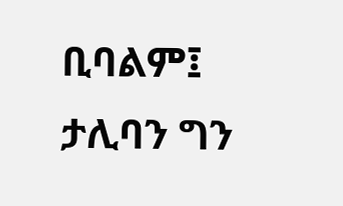ቢባልም፤ ታሊባን ግን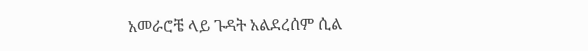አመራሮቼ ላይ ጉዳት አልደረሰም ሲል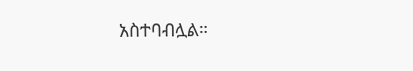አስተባብሏል።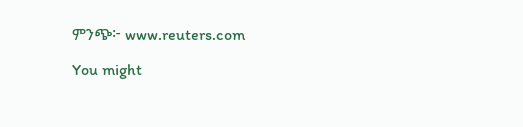ምንጭ፦ www.reuters.com

You might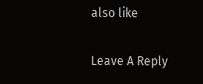also like

Leave A Reply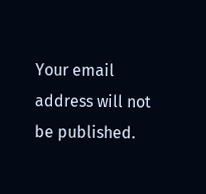Your email address will not be published.